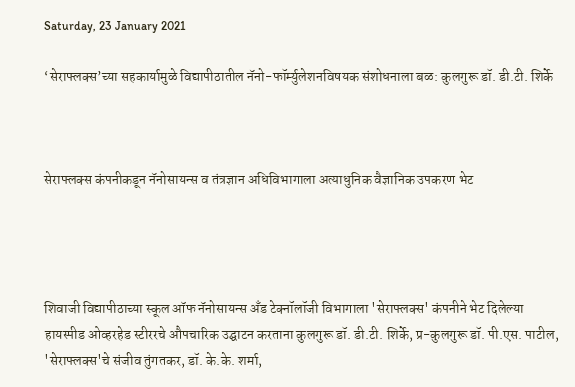Saturday, 23 January 2021

‘सेराफ्लक्स’च्या सहकार्यामुळे विद्यापीठातील नॅनो-फॉर्म्युलेशनविषयक संशोधनाला बळ: कुलगुरू डॉ. डी.टी. शिर्के



सेराफ्लक्स कंपनीकडून नॅनोसायन्स व तंत्रज्ञान अधिविभागाला अत्याधुनिक वैज्ञानिक उपकरण भेट




शिवाजी विद्यापीठाच्या स्कूल ऑफ नॅनोसायन्स अँड टेक्नॉलॉजी विभागाला 'सेराफ्लक्स' कंपनीने भेट दिलेल्या हायस्पीड ओव्हरहेड स्टीररचे औपचारिक उद्घाटन करताना कुलगुरू डॉ. डी.टी. शिर्के, प्र-कुलगुरू डॉ. पी.एस. पाटील, 'सेराफ्लक्स'चे संजीव तुंगतकर, डॉ. के.के. शर्मा,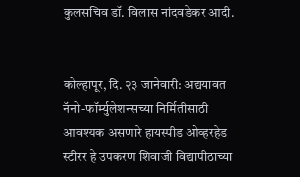कुलसचिव डॉ. विलास नांदवडेकर आदी.


कोल्हापूर, दि. २३ जानेवारी: अद्ययावत नॅनो-फॉर्म्युलेशन्सच्या निर्मितीसाठी आवश्यक असणारे हायस्पीड ओव्हरहेड स्टीरर हे उपकरण शिवाजी विद्यापीठाच्या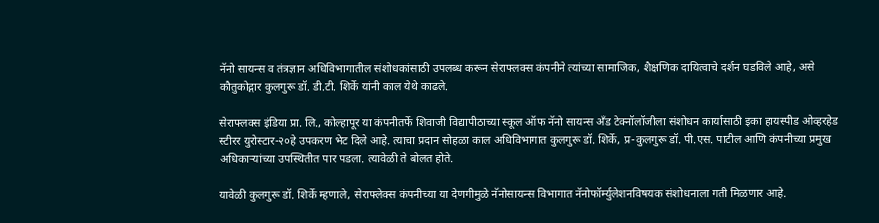नॅनो सायन्स व तंत्रज्ञान अधिविभागातील संशोधकांसाठी उपलब्ध करून सेराफ्लक्स कंपनीने त्यांच्या सामाजिक, शैक्षणिक दायित्वाचे दर्शन घडविले आहे, असे कौतुकोद्गार कुलगुरू डॉ. डी.टी. शिर्के यांनी काल येथे काढले.

सेराफ्लक्स इंडिया प्रा. लि., कोल्हापूर या कंपनीतर्फे शिवाजी विद्यापीठाच्या स्कूल ऑफ नॅनो सायन्स अँड टेक्नॉलॉजीला संशोधन कार्यासाठी इका हायस्पीड ओव्हरहेड स्टीरर युरोस्टार-२०हे उपकरण भेट दिले आहे. त्याचा प्रदान सोहळा काल अधिविभागात कुलगुरू डॉ. शिर्के, प्र-कुलगुरू डॉ. पी.एस. पाटील आणि कंपनीच्या प्रमुख अधिकाऱ्यांच्या उपस्थितीत पार पडला. त्यावेळी ते बोलत होते.

यावेळी कुलगुरू डॉ. शिर्के म्हणाले, सेराफ्लेक्स कंपनीच्या या देणगीमुळे नॅनोसायन्स विभागात नॅनोफॉर्म्युलेशनविषयक संशोधनाला गती मिळणार आहे.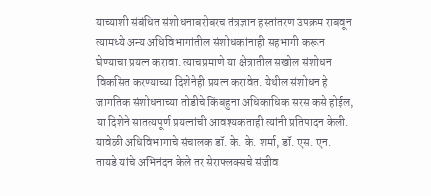याच्याशी संबंधित संशोधनाबरोबरच तंत्रज्ञान हस्तांतरण उपक्रम राबवून त्यामध्ये अन्य अधिविभागांतील संशोधकांनाही सहभागी करून घेण्याचा प्रयत्न करावा. त्याचप्रमाणे या क्षेत्रातील सखोल संशोधन विकसित करण्याच्या दिशेनेही प्रयत्न करावेत. येथील संशोधन हे जागतिक संशोधनाच्या तोडीचे किंबहुना अधिकाधिक सरस कसे होईल, या दिशेने सातत्यपूर्ण प्रयत्नांची आवश्यकताही त्यांनी प्रतिपादन केली. यावेळी अधिविभागाचे संचालक डॉ. के. के. शर्मा, डॉ. एस. एन. तायडे यांचे अभिनंदन केले तर सेराफ्लक्सचे संजीव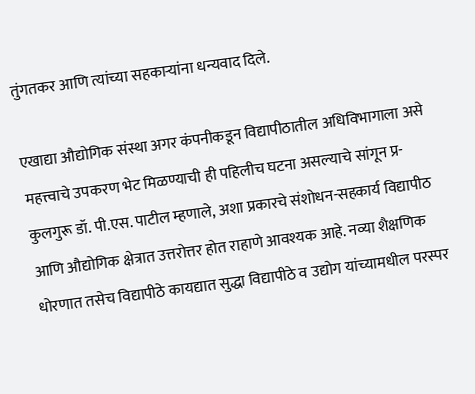तुंगतकर आणि त्यांच्या सहकाऱ्यांना धन्यवाद दिले.

एखाद्या औद्योगिक संस्था अगर कंपनीकडून विद्यापीठातील अधिविभागाला असे महत्त्वाचे उपकरण भेट मिळण्याची ही पहिलीच घटना असल्याचे सांगून प्र-कुलगुरू डॉ. पी.एस. पाटील म्हणाले, अशा प्रकारचे संशोधन-सहकार्य विद्यापीठ आणि औद्योगिक क्षेत्रात उत्तरोत्तर होत राहाणे आवश्यक आहे. नव्या शैक्षणिक धोरणात तसेच विद्यापीठे कायद्यात सुद्धा विद्यापीठे व उद्योग यांच्यामधील परस्पर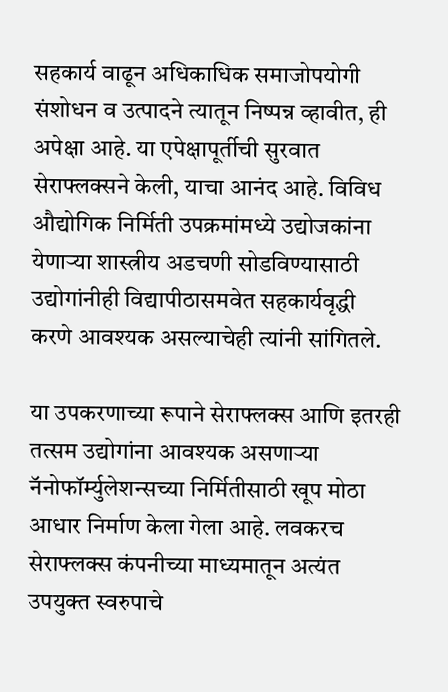सहकार्य वाढून अधिकाधिक समाजोपयोगी संशोधन व उत्पादने त्यातून निष्पन्न व्हावीत, ही अपेक्षा आहे. या एपेक्षापूर्तीची सुरवात सेराफ्लक्सने केली, याचा आनंद आहे. विविध औद्योगिक निर्मिती उपक्रमांमध्ये उद्योजकांना येणाऱ्या शास्त्रीय अडचणी सोडविण्यासाठी उद्योगांनीही विद्यापीठासमवेत सहकार्यवृद्धी करणे आवश्यक असल्याचेही त्यांनी सांगितले.

या उपकरणाच्या रूपाने सेराफ्लक्स आणि इतरही तत्सम उद्योगांना आवश्यक असणाऱ्या नॅनोफॉर्म्युलेशन्सच्या निर्मितीसाठी खूप मोठा आधार निर्माण केला गेला आहे. लवकरच सेराफ्लक्स कंपनीच्या माध्यमातून अत्यंत उपयुक्त स्वरुपाचे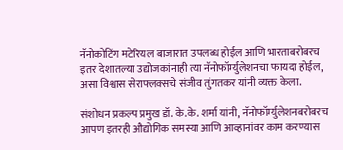नॅनोकोटिंग मटेरियल बाजारात उपलब्ध होईल आणि भारताबरोबरच इतर देशातल्या उद्योजकांनाही त्या नॅनोफॉर्म्युलेशनचा फायदा होईल, असा विश्वास सेराफ्लक्सचे संजीव तुंगतकर यांनी व्यक्त केला.

संशोधन प्रकल्प प्रमुख डॉ. के.के. शर्मा यांनी, नॅनोफॉर्म्युलेशनबरोबरच आपण इतरही औद्योगिक समस्या आणि आव्हानांवर काम करण्यास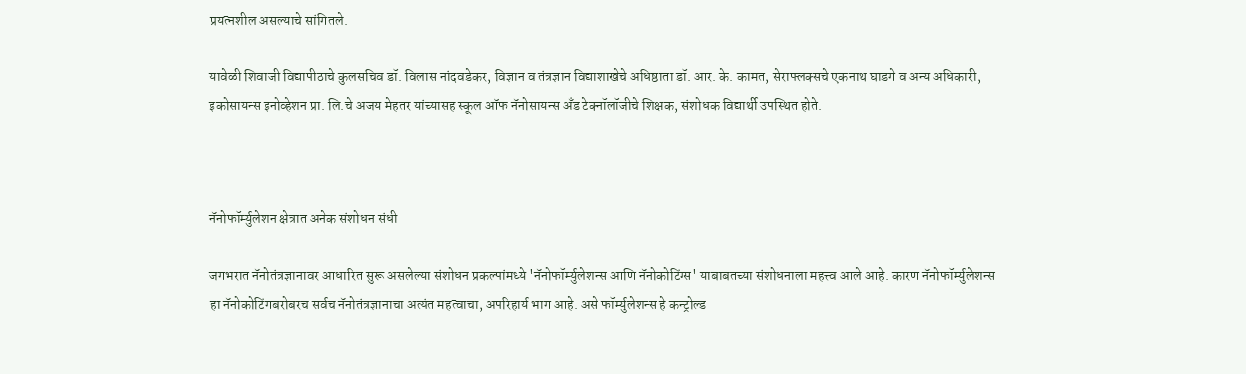प्रयत्नशील असल्याचे सांगितले.

यावेळी शिवाजी विद्यापीठाचे कुलसचिव डॉ. विलास नांदवडेकर, विज्ञान व तंत्रज्ञान विद्याशाखेचे अधिष्ठाता डॉ. आर. के. कामत, सेराफ्लक्सचे एकनाथ घाडगे व अन्य अधिकारी, इकोसायन्स इनोव्हेशन प्रा. लि.चे अजय मेहतर यांच्यासह स्कूल ऑफ नॅनोसायन्स अँड टेक्नॉलॉजीचे शिक्षक, संशोधक विद्यार्थी उपस्थित होते.



नॅनोफॉर्म्युलेशन क्षेत्रात अनेक संशोधन संधी

जगभरात नॅनोतंत्रज्ञानावर आधारित सुरू असलेल्या संशोधन प्रकल्पांमध्ये 'नॅनोफॉर्म्युलेशन्स आणि नॅनोकोटिंग्स' याबाबतच्या संशोधनाला महत्त्व आले आहे. कारण नॅनोफॉर्म्युलेशन्स हा नॅनोकोटिंगबरोबरच सर्वच नॅनोतंत्रज्ञानाचा अत्यंत महत्वाचा, अपरिहार्य भाग आहे. असे फॉर्म्युलेशन्स हे कन्ट्रोल्ड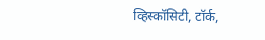व्हिस्कॉसिटी, टॉर्क,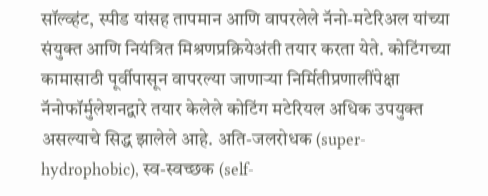सॉल्व्हंट, स्पीड यांसह तापमान आणि वापरलेले नॅनो-मटेरिअल यांच्या संयुक्त आणि नियंत्रित मिश्रणप्रक्रियेअंती तयार करता येते. कोटिंगच्या कामासाठी पूर्वीपासून वापरल्या जाणाऱ्या निर्मितीप्रणालींपेक्षा नॅनोफॉर्मुलेशनद्वारे तयार केलेले कोटिंग मटेरियल अधिक उपयुक्त असल्याचे सिद्ध झालेले आहे. अति-जलरोधक (super-hydrophobic), स्व-स्वच्छक (self-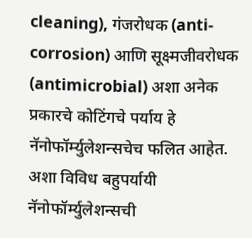cleaning), गंजरोधक (anti-corrosion) आणि सूक्ष्मजीवरोधक (antimicrobial) अशा अनेक प्रकारचे कोटिंगचे पर्याय हे नॅनोफॉर्म्युलेशन्सचेच फलित आहेत. अशा विविध बहुपर्यायी नॅनोफॉर्म्युलेशन्सची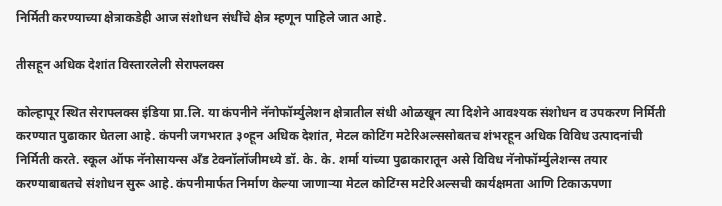निर्मिती करण्याच्या क्षेत्राकडेही आज संशोधन संधींचे क्षेत्र म्हणून पाहिले जात आहे.

तीसहून अधिक देशांत विस्तारलेली सेराफ्लक्स

कोल्हापूर स्थित सेराफ्लक्स इंडिया प्रा.लि. या कंपनीने नॅनोफॉर्म्युलेशन क्षेत्रातील संधी ओळखून त्या दिशेने आवश्यक संशोधन व उपकरण निर्मिती करण्यात पुढाकार घेतला आहे. कंपनी जगभरात ३०हून अधिक देशांत, मेटल कोटिंग मटेरिअल्ससोबतच शंभरहून अधिक विविध उत्पादनांची निर्मिती करते. स्कूल ऑफ नॅनोसायन्स अँड टेक्नॉलॉजीमध्ये डॉ. के. के. शर्मा यांच्या पुढाकारातून असे विविध नॅनोफॉर्म्युलेशन्स तयार करण्याबाबतचे संशोधन सुरू आहे. कंपनीमार्फत निर्माण केल्या जाणाऱ्या मेटल कोटिंग्स मटेरिअल्सची कार्यक्षमता आणि टिकाऊपणा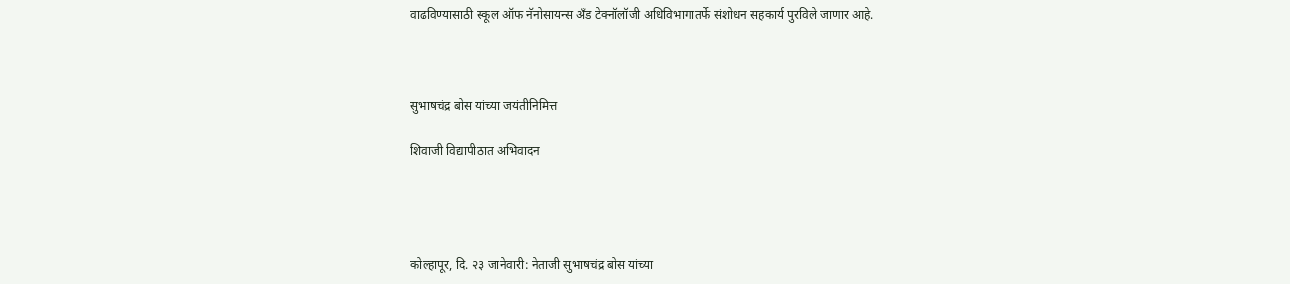वाढविण्यासाठी स्कूल ऑफ नॅनोसायन्स अँड टेक्नॉलॉजी अधिविभागातर्फे संशोधन सहकार्य पुरविले जाणार आहे.



सुभाषचंद्र बोस यांच्या जयंतीनिमित्त

शिवाजी विद्यापीठात अभिवादन




कोल्हापूर, दि. २३ जानेवारी: नेताजी सुभाषचंद्र बोस यांच्या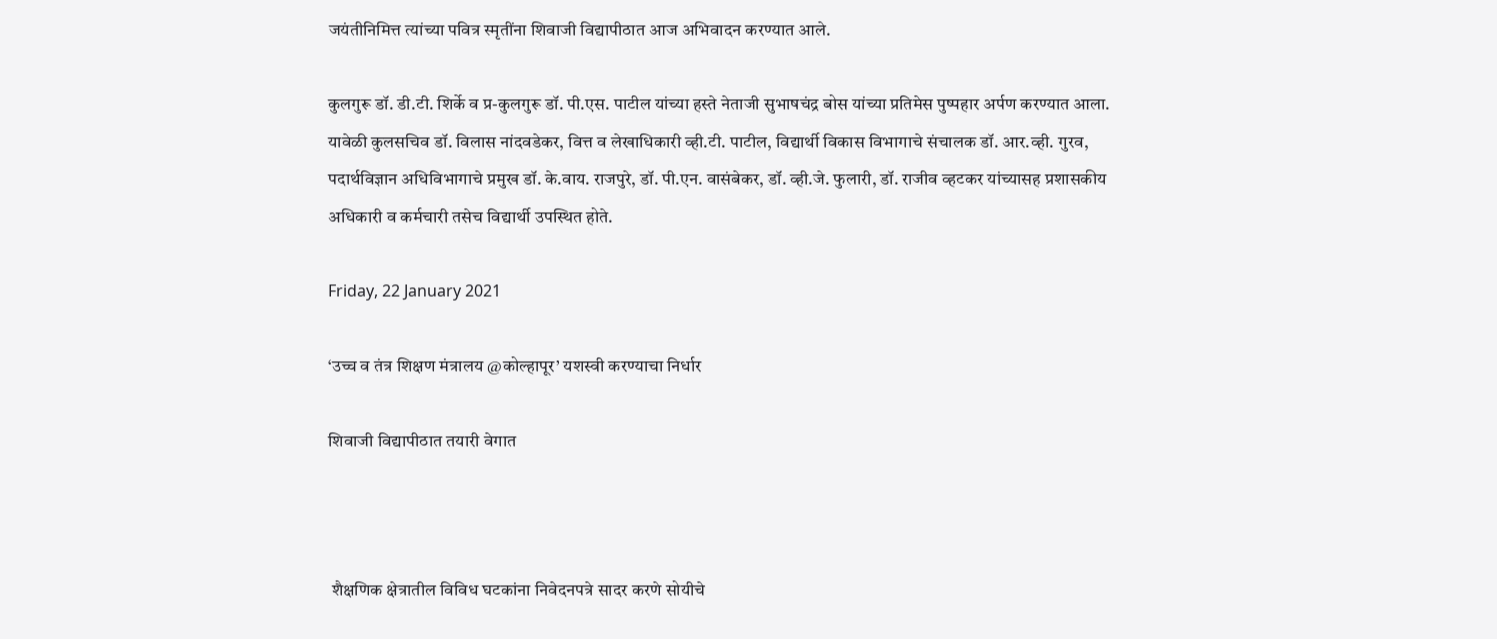जयंतीनिमित्त त्यांच्या पवित्र स्मृतींना शिवाजी विद्यापीठात आज अभिवादन करण्यात आले.

कुलगुरू डॉ. डी.टी. शिर्के व प्र-कुलगुरू डॉ. पी.एस. पाटील यांच्या हस्ते नेताजी सुभाषचंद्र बोस यांच्या प्रतिमेस पुष्पहार अर्पण करण्यात आला. यावेळी कुलसचिव डॉ. विलास नांदवडेकर, वित्त व लेखाधिकारी व्ही.टी. पाटील, विद्यार्थी विकास विभागाचे संचालक डॉ. आर.व्ही. गुरव, पदार्थविज्ञान अधिविभागाचे प्रमुख डॉ. के.वाय. राजपुरे, डॉ. पी.एन. वासंबेकर, डॉ. व्ही.जे. फुलारी, डॉ. राजीव व्हटकर यांच्यासह प्रशासकीय अधिकारी व कर्मचारी तसेच विद्यार्थी उपस्थित होते.

Friday, 22 January 2021

‘उच्च व तंत्र शिक्षण मंत्रालय @कोल्हापूर’ यशस्वी करण्याचा निर्धार

शिवाजी विद्यापीठात तयारी वेगात



 शैक्षणिक क्षेत्रातील विविध घटकांना निवेदनपत्रे सादर करणे सोयीचे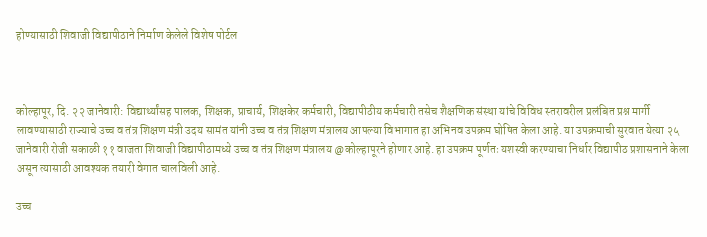होण्यासाठी शिवाजी विद्यापीठाने निर्माण केलेले विशेष पोर्टल



कोल्हापूर, दि. २२ जानेवारी: विद्यार्थ्यांसह पालक, शिक्षक, प्राचार्य, शिक्षकेर कर्मचारी, विद्यापीठीय कर्मचारी तसेच शैक्षणिक संस्था यांचे विविध स्तरावरील प्रलंबित प्रश्न मार्गी लावण्यासाठी राज्याचे उच्च व तंत्र शिक्षण मंत्री उदय सामंत यांनी उच्च व तंत्र शिक्षण मंत्रालय आपल्या विभागात हा अभिनव उपक्रम घोषित केला आहे. या उपक्रमाची सुरवात येत्या २५ जानेवारी रोजी सकाळी ११ वाजता शिवाजी विद्यापीठामध्ये उच्च व तंत्र शिक्षण मंत्रालय @कोल्हापूरने होणार आहे. हा उपक्रम पूर्णतः यशस्वी करण्याचा निर्धार विद्यापीठ प्रशासनाने केला असून त्यासाठी आवश्यक तयारी वेगात चालविली आहे.

उच्च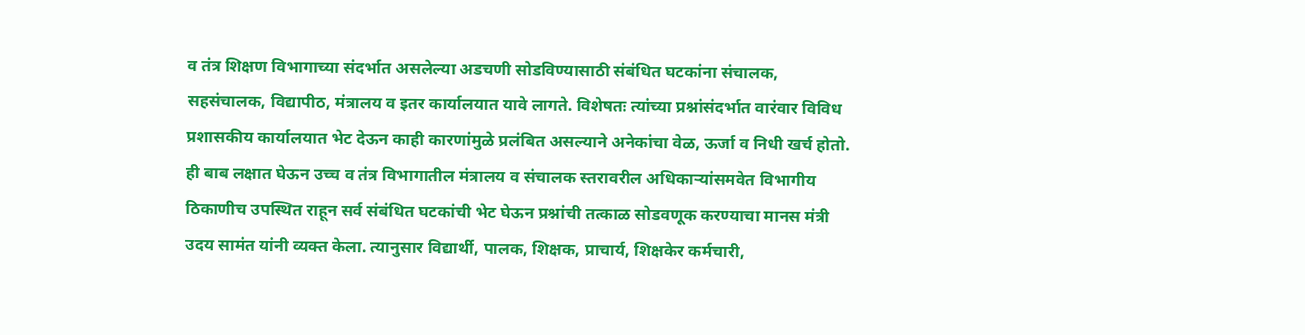व तंत्र शिक्षण विभागाच्या संदर्भात असलेल्या अडचणी सोडविण्यासाठी संबंधित घटकांना संचालक, सहसंचालक, विद्यापीठ, मंत्रालय व इतर कार्यालयात यावे लागते. विशेषतः त्यांच्या प्रश्नांसंदर्भात वारंवार विविध प्रशासकीय कार्यालयात भेट देऊन काही कारणांमुळे प्रलंबित असल्याने अनेकांचा वेळ, ऊर्जा व निधी खर्च होतो. ही बाब लक्षात घेऊन उच्च व तंत्र विभागातील मंत्रालय व संचालक स्तरावरील अधिकाऱ्यांसमवेत विभागीय ठिकाणीच उपस्थित राहून सर्व संबंधित घटकांची भेट घेऊन प्रश्नांची तत्काळ सोडवणूक करण्याचा मानस मंत्री उदय सामंत यांनी व्यक्त केला. त्यानुसार विद्यार्थी, पालक, शिक्षक, प्राचार्य, शिक्षकेर कर्मचारी,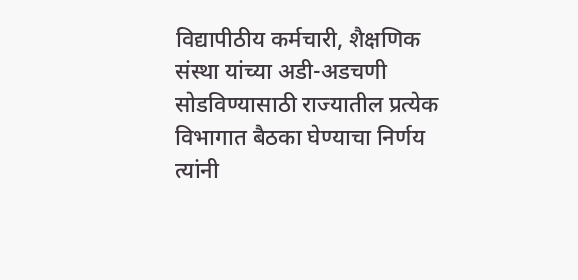विद्यापीठीय कर्मचारी, शैक्षणिक संस्था यांच्या अडी-अडचणी सोडविण्यासाठी राज्यातील प्रत्येक विभागात बैठका घेण्याचा निर्णय त्यांनी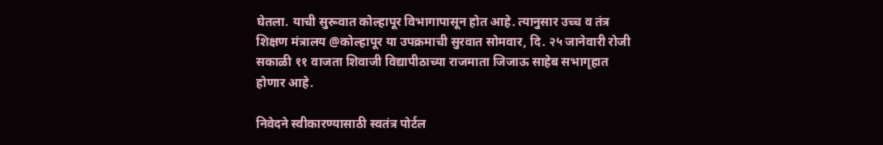घेतला. याची सुरूवात कोल्हापूर विभागापासून होत आहे. त्यानुसार उच्च व तंत्र शिक्षण मंत्रालय @कोल्हापूर या उपक्रमाची सुरवात सोमवार, दि. २५ जानेवारी रोजी सकाळी ११ वाजता शिवाजी विद्यापीठाच्या राजमाता जिजाऊ साहेब सभागृहात होणार आहे.

निवेदने स्वीकारण्यासाठी स्वतंत्र पोर्टल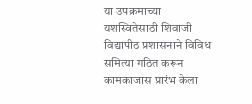या उपक्रमाच्या यशस्वितेसाठी शिवाजी विद्यापीठ प्रशासनाने विविध समित्या गठित करून कामकाजास प्रारंभ केला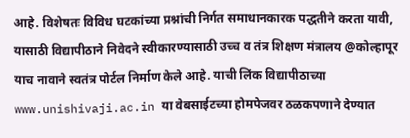आहे. विशेषतः विविध घटकांच्या प्रश्नांची निर्गत समाधानकारक पद्धतीने करता यावी, यासाठी विद्यापीठाने निवेदने स्वीकारण्यासाठी उच्च व तंत्र शिक्षण मंत्रालय @कोल्हापूर याच नावाने स्वतंत्र पोर्टल निर्माण केले आहे. याची लिंक विद्यापीठाच्या www.unishivaji.ac.in या वेबसाईटच्या होमपेजवर ठळकपणाने देण्यात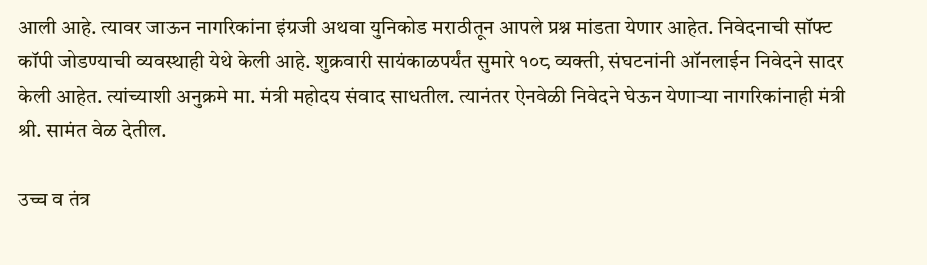आली आहे. त्यावर जाऊन नागरिकांना इंग्रजी अथवा युनिकोड मराठीतून आपले प्रश्न मांडता येणार आहेत. निवेदनाची सॉफ्ट कॉपी जोडण्याची व्यवस्थाही येथे केली आहे. शुक्रवारी सायंकाळपर्यंत सुमारे १०८ व्यक्ती, संघटनांनी ऑनलाईन निवेदने सादर केली आहेत. त्यांच्याशी अनुक्रमे मा. मंत्री महोदय संवाद साधतील. त्यानंतर ऐनवेळी निवेदने घेऊन येणाऱ्या नागरिकांनाही मंत्री श्री. सामंत वेळ देतील.

उच्च व तंत्र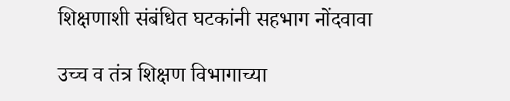शिक्षणाशी संबंधित घटकांनी सहभाग नोंदवावा

उच्च व तंत्र शिक्षण विभागाच्या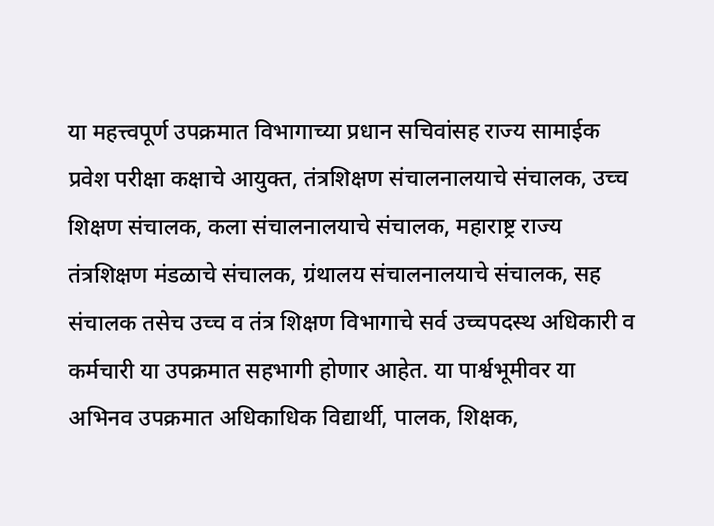या महत्त्वपूर्ण उपक्रमात विभागाच्या प्रधान सचिवांसह राज्य सामाईक प्रवेश परीक्षा कक्षाचे आयुक्त, तंत्रशिक्षण संचालनालयाचे संचालक, उच्च शिक्षण संचालक, कला संचालनालयाचे संचालक, महाराष्ट्र राज्य तंत्रशिक्षण मंडळाचे संचालक, ग्रंथालय संचालनालयाचे संचालक, सह संचालक तसेच उच्च व तंत्र शिक्षण विभागाचे सर्व उच्चपदस्थ अधिकारी व कर्मचारी या उपक्रमात सहभागी होणार आहेत. या पार्श्वभूमीवर या अभिनव उपक्रमात अधिकाधिक विद्यार्थी, पालक, शिक्षक,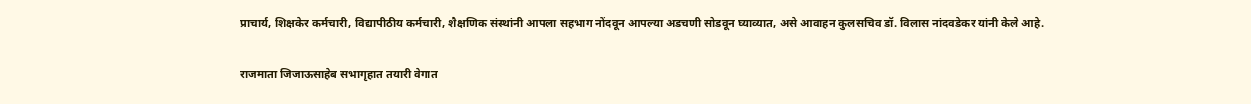प्राचार्य, शिक्षकेर कर्मचारी, विद्यापीठीय कर्मचारी, शैक्षणिक संस्थांनी आपला सहभाग नोंदवून आपल्या अडचणी सोडवून घ्याव्यात, असे आवाहन कुलसचिव डॉ. विलास नांदवडेकर यांनी केले आहे.

राजमाता जिजाऊसाहेब सभागृहात तयारी वेगात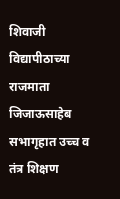शिवाजी विद्यापीठाच्या राजमाता जिजाऊसाहेब सभागृहात उच्च व तंत्र शिक्षण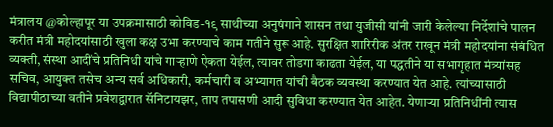मंत्रालय @कोल्हापूर या उपक्रमासाठी कोविड-१९ साथीच्या अनुषंगाने शासन तथा युजीसी यांनी जारी केलेल्या निर्देशांचे पालन करीत मंत्री महोदयांसाठी खुला कक्ष उभा करण्याचे काम गतीने सुरू आहे. सुरक्षित शारिरीक अंतर राखून मंत्री महोदयांना संबंधित व्यक्ती, संस्था आदींचे प्रतिनिधी यांचे गाऱ्हाणे ऐकता येईल, त्यावर तोडगा काढता येईल, या पद्धतीने या सभागृहात मंत्र्यांसह सचिव, आयुक्त तसेच अन्य सर्व अधिकारी, कर्मचारी व अभ्यागत यांची बैठक व्यवस्था करण्यात येत आहे. त्यांच्यासाठी विद्यापीठाच्या वतीने प्रवेशद्वारात सॅनिटायझर, ताप तपासणी आदी सुविधा करण्यात येत आहेत. येणाऱ्या प्रतिनिधींनी त्यास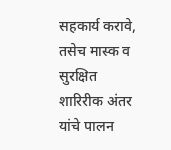सहकार्य करावे, तसेच मास्क व सुरक्षित शारिरीक अंतर यांचे पालन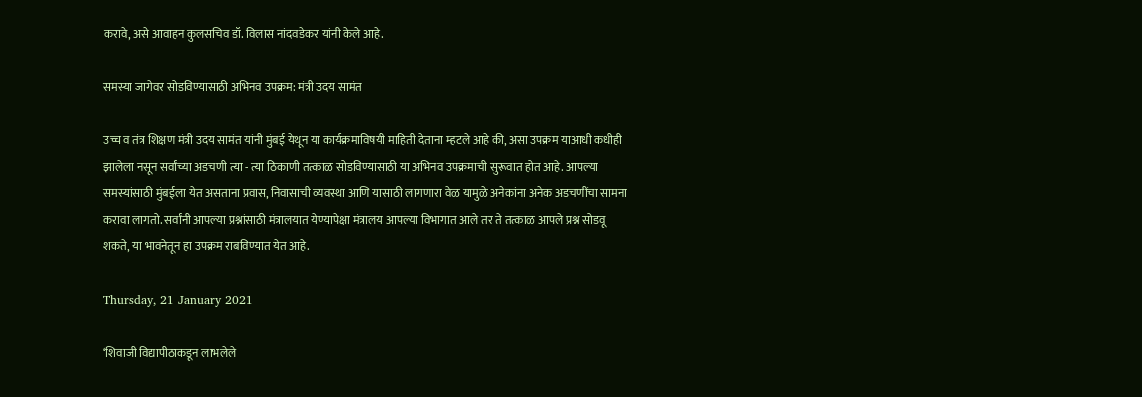करावे, असे आवाहन कुलसचिव डॉ. विलास नांदवडेकर यांनी केले आहे.

समस्या जागेवर सोडविण्यासाठी अभिनव उपक्रम: मंत्री उदय सामंत

उच्च व तंत्र शिक्षण मंत्री उदय सामंत यांनी मुंबई येथून या कार्यक्रमाविषयी माहिती देताना म्हटले आहे की, असा उपक्रम याआधी कधीही झालेला नसून सर्वांच्या अडचणी त्या - त्या ठिकाणी तत्काळ सोडविण्यासाठी या अभिनव उपक्रमाची सुरूवात होत आहे. आपल्या समस्यांसाठी मुंबईला येत असताना प्रवास, निवासाची व्यवस्था आणि यासाठी लागणारा वेळ यामुळे अनेकांना अनेक अडचणींचा सामना करावा लागतो. सर्वांनी आपल्या प्रश्नांसाठी मंत्रालयात येण्यापेक्षा मंत्रालय आपल्या विभागात आले तर ते तत्काळ आपले प्रश्न सोडवू शकते, या भावनेतून हा उपक्रम राबविण्यात येत आहे.

Thursday, 21 January 2021

‘शिवाजी विद्यापीठाकडून लाभलेले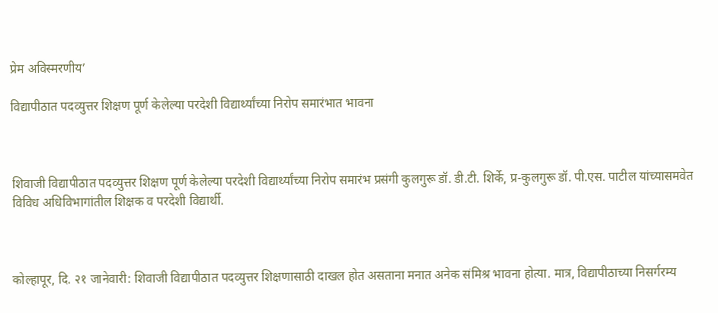प्रेम अविस्मरणीय’

विद्यापीठात पदव्युत्तर शिक्षण पूर्ण केलेल्या परदेशी विद्यार्थ्यांच्या निरोप समारंभात भावना



शिवाजी विद्यापीठात पदव्युत्तर शिक्षण पूर्ण केलेल्या परदेशी विद्यार्थ्यांच्या निरोप समारंभ प्रसंगी कुलगुरू डॉ. डी.टी. शिर्के, प्र-कुलगुरू डॉ. पी.एस. पाटील यांच्यासमवेत विविध अधिविभागांतील शिक्षक व परदेशी विद्यार्थी.



कोल्हापूर, दि. २१ जानेवारी: शिवाजी विद्यापीठात पदव्युत्तर शिक्षणासाठी दाखल होत असताना मनात अनेक संमिश्र भावना होत्या. मात्र, विद्यापीठाच्या निसर्गरम्य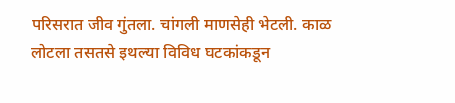परिसरात जीव गुंतला. चांगली माणसेही भेटली. काळ लोटला तसतसे इथल्या विविध घटकांकडून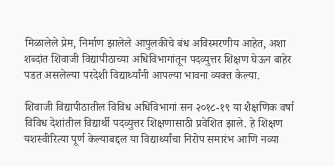मिळालेले प्रेम, निर्माण झालेले आपुलकीचे बंध अविस्मरणीय आहेत, अशा शब्दांत शिवाजी विद्यापीठाच्या अधिविभागांतून पदव्युत्तर शिक्षण घेऊन बाहेर पडत असलेल्या परदेशी विद्यार्थ्यांनी आपल्या भावना व्यक्त केल्या.

शिवाजी विद्यापीठातील विविध अधिविभागां सन २०१८-१९ या शैक्षणिक वर्षा विविध देशांतील विद्यार्थी पदव्युत्तर शिक्षणासाठी प्रवेशित झाले. हे शिक्षण यशस्वीरित्या पूर्ण केल्याबद्दल या विद्यार्थ्यांचा निरोप समारंभ आणि नव्या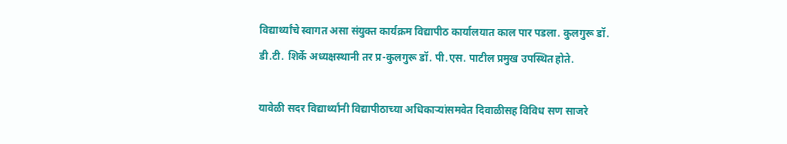विद्यार्थ्यांचे स्वागत असा संयुक्त कार्यक्रम विद्यापीठ कार्यालयात काल पार पडला. कुलगुरू डॉ. डी.टी. शिर्के अध्यक्षस्थानी तर प्र-कुलगुरू डॉ. पी.एस. पाटील प्रमुख उपस्थित होते.

यावेळी सदर विद्यार्थ्यांनी विद्यापीठाच्या अधिकाऱ्यांसमवेत दिवाळीसह विविध सण साजरे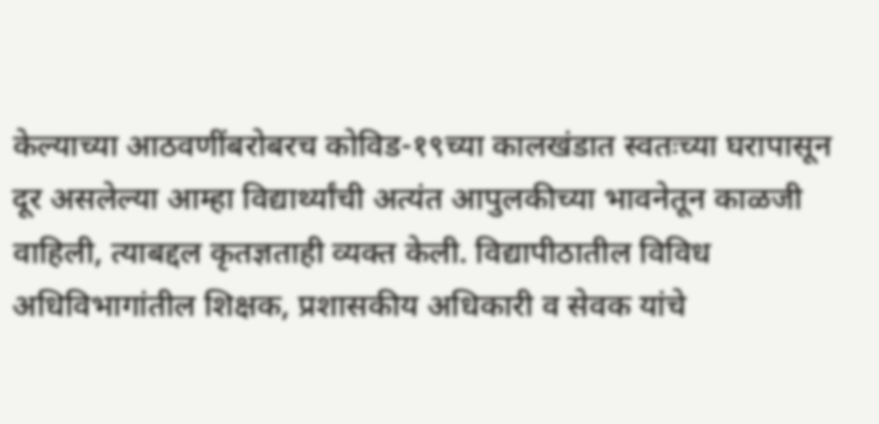केल्याच्या आठवणींबरोबरच कोविड-१९च्या कालखंडात स्वतःच्या घरापासून दूर असलेल्या आम्हा विद्यार्थ्यांची अत्यंत आपुलकीच्या भावनेतून काळजी वाहिली, त्याबद्दल कृतज्ञताही व्यक्त केली. विद्यापीठातील विविध अधिविभागांतील शिक्षक, प्रशासकीय अधिकारी व सेवक यांचे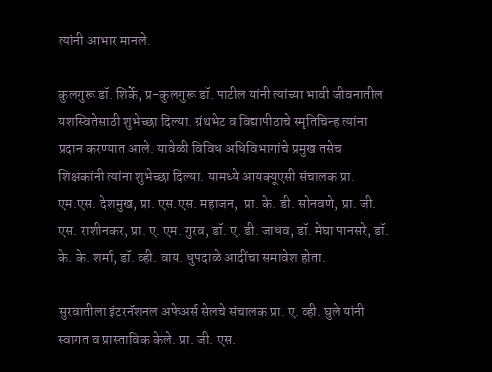त्यांनी आभार मानले.

कुलगुरू डॉ. शिर्के, प्र-कुलगुरू डॉ. पाटील यांनी त्यांच्या भावी जीवनातील यशस्वितेसाठी शुभेच्छा दिल्या. ग्रंथभेट व विद्यापीठाचे स्मृतिचिन्ह त्यांना प्रदान करण्यात आले. यावेळी विविध अधिविभागांचे प्रमुख तसेच शिक्षकांनी त्यांना शुभेच्छा दिल्या. यामध्ये आयक्यूएसी संचालक प्रा. एम.एस. देशमुख, प्रा. एस.एस. महाजन,  प्रा. के. डी. सोनवणे, प्रा. जी. एस. राशीनकर, प्रा. ए. एम. गुरव, डॉ. ए. डी. जाधव, डॉ. मेघा पानसरे, डॉ. के. के. शर्मा, डॉ. व्ही. वाय. धुपदाळे आदींचा समावेश होता.

सुरवातीला इंटरनॅशनल अफेअर्स सेलचे संचालक प्रा. ए. व्ही. घुले यांनी स्वागत व प्रास्ताविक केले. प्रा. जी. एस.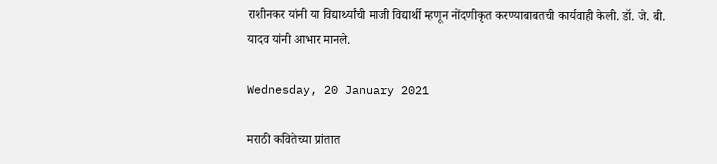राशीनकर यांनी या विद्यार्थ्यांची माजी विद्यार्थी म्हणून नोंदणीकृत करण्याबाबतची कार्यवाही केली. डॉ. जे. बी. यादव यांनी आभार मानले.

Wednesday, 20 January 2021

मराठी कवितेच्या प्रांतात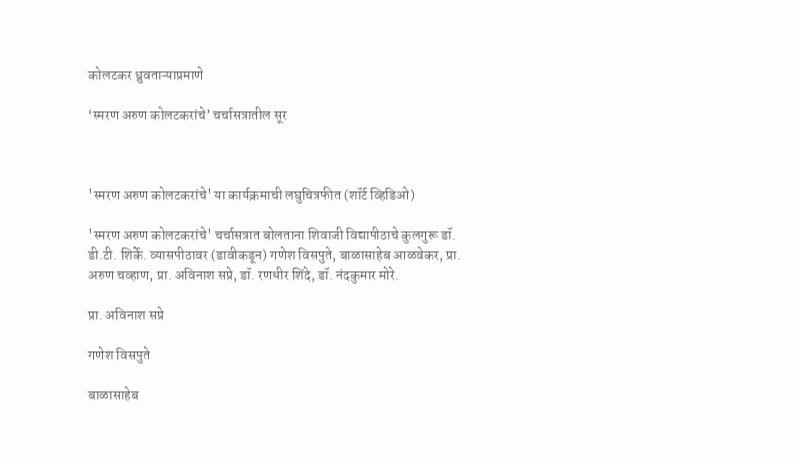कोलटकर ध्रुवताऱ्याप्रमाणे

‘स्मरण अरुण कोलटकरांचे’ चर्चासत्रातील सूर



'स्मरण अरुण कोलटकरांचे' या कार्यक्रमाची लघुचित्रफीत (शॉर्ट व्हिडिओ)

'स्मरण अरुण कोलटकरांचे' चर्चासत्रात बोलताना शिवाजी विद्यापीठाचे कुलगुरू डॉ. डी.टी. शिर्के. व्यासपीठावर (डावीकडून) गणेश विसपुते, बाळासाहेब आळवेकर, प्रा. अरुण चव्हाण, प्रा. अविनाश सप्रे, डॉ. रणधीर शिंदे, डॉ. नंदकुमार मोरे.

प्रा. अविनाश सप्रे

गणेश विसपुते

बाळासाहेब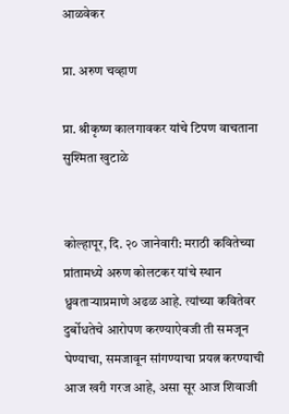आळवेकर

प्रा. अरुण चव्हाण

प्रा. श्रीकृष्ण कालगावकर यांचे टिपण वाचताना सुश्मिता खुटाळे


कोल्हापूर, दि. २० जानेवारी: मराठी कवितेच्या प्रांतामध्ये अरुण कोलटकर यांचे स्थान ध्रुवताऱ्याप्रमाणे अढळ आहे. त्यांच्या कवितेवर दुर्बोधतेचे आरोपण करण्याऐवजी ती समजून घेण्याचा, समजावून सांगण्याचा प्रयत्न करण्याची आज खरी गरज आहे, असा सूर आज शिवाजी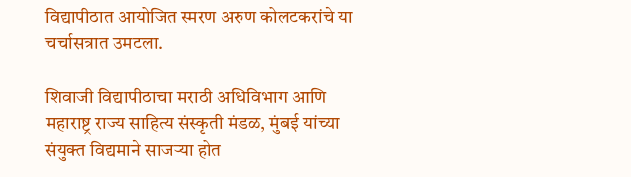विद्यापीठात आयोजित स्मरण अरुण कोलटकरांचे या चर्चासत्रात उमटला.

शिवाजी विद्यापीठाचा मराठी अधिविभाग आणि महाराष्ट्र राज्य साहित्य संस्कृती मंडळ, मुंबई यांच्या संयुक्त विद्यमाने साजऱ्या होत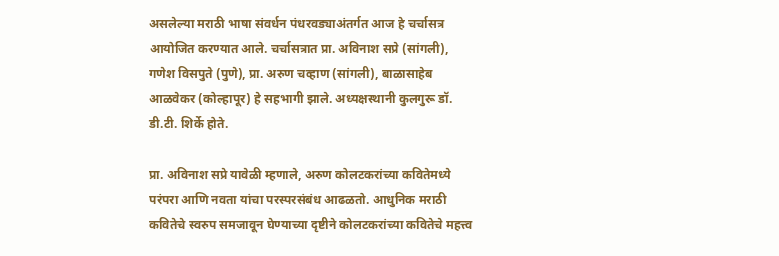असलेल्या मराठी भाषा संवर्धन पंधरवड्याअंतर्गत आज हे चर्चासत्र आयोजित करण्यात आले. चर्चासत्रात प्रा. अविनाश सप्रे (सांगली), गणेश विसपुते (पुणे), प्रा. अरुण चव्हाण (सांगली), बाळासाहेब आळवेकर (कोल्हापूर) हे सहभागी झाले. अध्यक्षस्थानी कुलगुरू डॉ. डी.टी. शिर्के होते.

प्रा. अविनाश सप्रे यावेळी म्हणाले, अरुण कोलटकरांच्या कवितेमध्ये परंपरा आणि नवता यांचा परस्परसंबंध आढळतो. आधुनिक मराठी कवितेचे स्वरुप समजावून घेण्याच्या दृष्टीने कोलटकरांच्या कवितेचे महत्त्व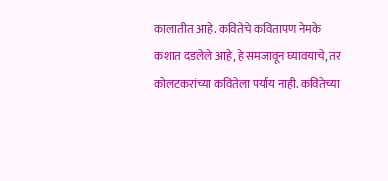कालातीत आहे. कवितेचे कवितापण नेमके कशात दडलेले आहे, हे समजावून घ्यावयाचे, तर कोलटकरांच्या कवितेला पर्याय नाही. कवितेच्या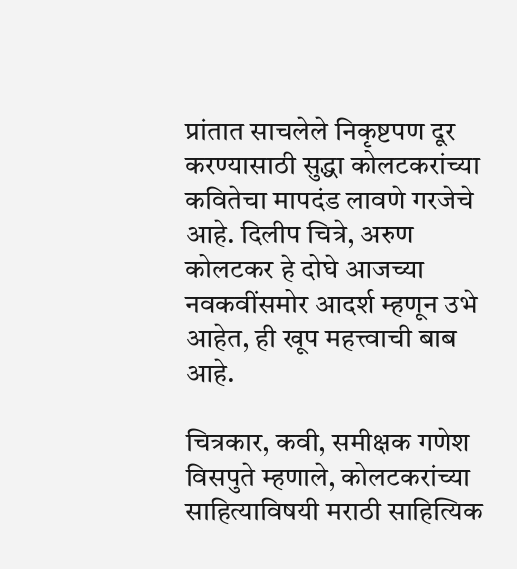प्रांतात साचलेले निकृष्टपण दूर करण्यासाठी सुद्धा कोलटकरांच्या कवितेचा मापदंड लावणे गरजेचे आहे. दिलीप चित्रे, अरुण कोलटकर हे दोघे आजच्या नवकवींसमोर आदर्श म्हणून उभे आहेत, ही खूप महत्त्वाची बाब आहे.

चित्रकार, कवी, समीक्षक गणेश विसपुते म्हणाले, कोलटकरांच्या साहित्याविषयी मराठी साहित्यिक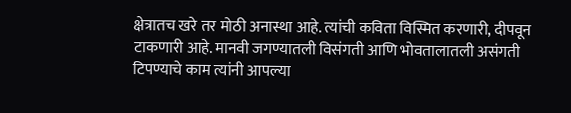क्षेत्रातच खरे तर मोठी अनास्था आहे. त्यांची कविता विस्मित करणारी, दीपवून टाकणारी आहे. मानवी जगण्यातली विसंगती आणि भोवतालातली असंगती टिपण्याचे काम त्यांनी आपल्या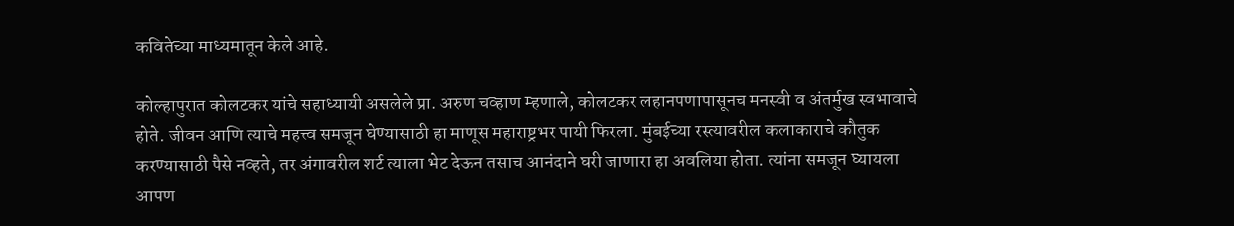कवितेच्या माध्यमातून केले आहे.

कोल्हापुरात कोलटकर यांचे सहाध्यायी असलेले प्रा. अरुण चव्हाण म्हणाले, कोलटकर लहानपणापासूनच मनस्वी व अंतर्मुख स्वभावाचे होते. जीवन आणि त्याचे महत्त्व समजून घेण्यासाठी हा माणूस महाराष्ट्रभर पायी फिरला. मुंबईच्या रस्त्यावरील कलाकाराचे कौतुक करण्यासाठी पैसे नव्हते, तर अंगावरील शर्ट त्याला भेट देऊन तसाच आनंदाने घरी जाणारा हा अवलिया होता. त्यांना समजून घ्यायला आपण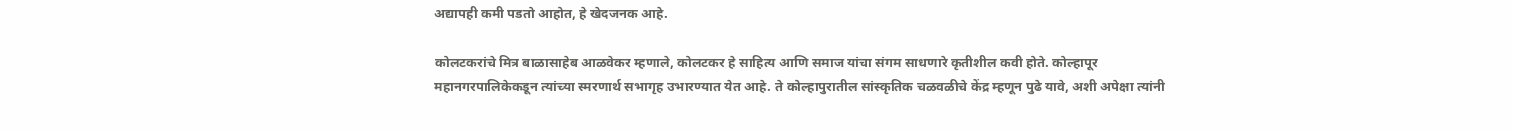अद्यापही कमी पडतो आहोत, हे खेदजनक आहे.

कोलटकरांचे मित्र बाळासाहेब आळवेकर म्हणाले, कोलटकर हे साहित्य आणि समाज यांचा संगम साधणारे कृतीशील कवी होते. कोल्हापूर महानगरपालिकेकडून त्यांच्या स्मरणार्थ सभागृह उभारण्यात येत आहे. ते कोल्हापुरातील सांस्कृतिक चळवळीचे केंद्र म्हणून पुढे यावे, अशी अपेक्षा त्यांनी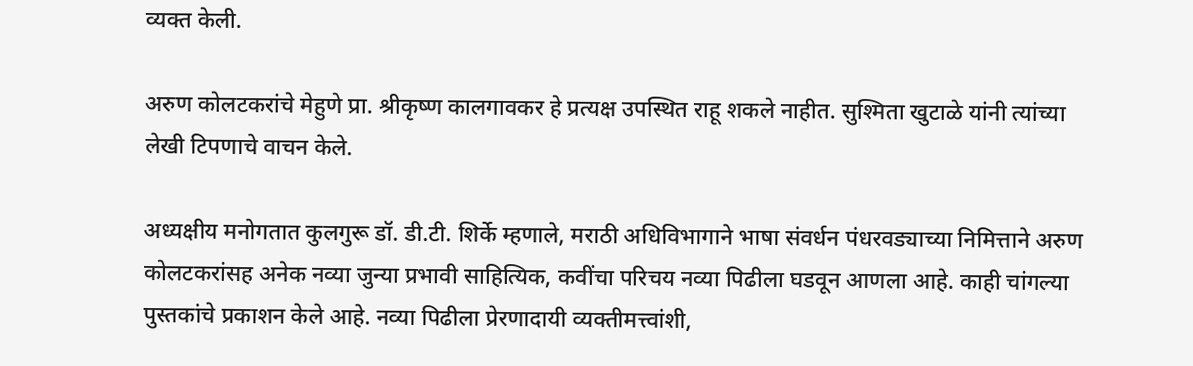व्यक्त केली.

अरुण कोलटकरांचे मेहुणे प्रा. श्रीकृष्ण कालगावकर हे प्रत्यक्ष उपस्थित राहू शकले नाहीत. सुश्मिता खुटाळे यांनी त्यांच्या लेखी टिपणाचे वाचन केले.

अध्यक्षीय मनोगतात कुलगुरू डॉ. डी.टी. शिर्के म्हणाले, मराठी अधिविभागाने भाषा संवर्धन पंधरवड्याच्या निमित्ताने अरुण कोलटकरांसह अनेक नव्या जुन्या प्रभावी साहित्यिक, कवींचा परिचय नव्या पिढीला घडवून आणला आहे. काही चांगल्या पुस्तकांचे प्रकाशन केले आहे. नव्या पिढीला प्रेरणादायी व्यक्तीमत्त्वांशी,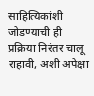साहित्यिकांशी जोडण्याची ही प्रक्रिया निरंतर चालू राहावी, अशी अपेक्षा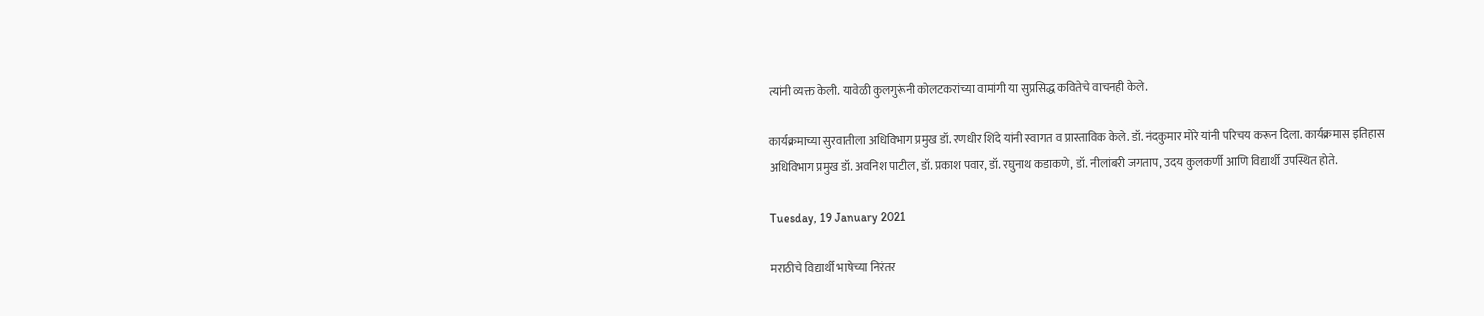त्यांनी व्यक्त केली. यावेळी कुलगुरूंनी कोलटकरांच्या वामांगी या सुप्रसिद्ध कवितेचे वाचनही केले.

कार्यक्रमाच्या सुरवातीला अधिविभाग प्रमुख डॉ. रणधीर शिंदे यांनी स्वागत व प्रास्ताविक केले. डॉ. नंदकुमार मोरे यांनी परिचय करून दिला. कार्यक्रमास इतिहास अधिविभाग प्रमुख डॉ. अवनिश पाटील, डॉ. प्रकाश पवार, डॉ. रघुनाथ कडाकणे, डॉ. नीलांबरी जगताप, उदय कुलकर्णी आणि विद्यार्थी उपस्थित होते.

Tuesday, 19 January 2021

मराठीचे विद्यार्थी भाषेच्या निरंतर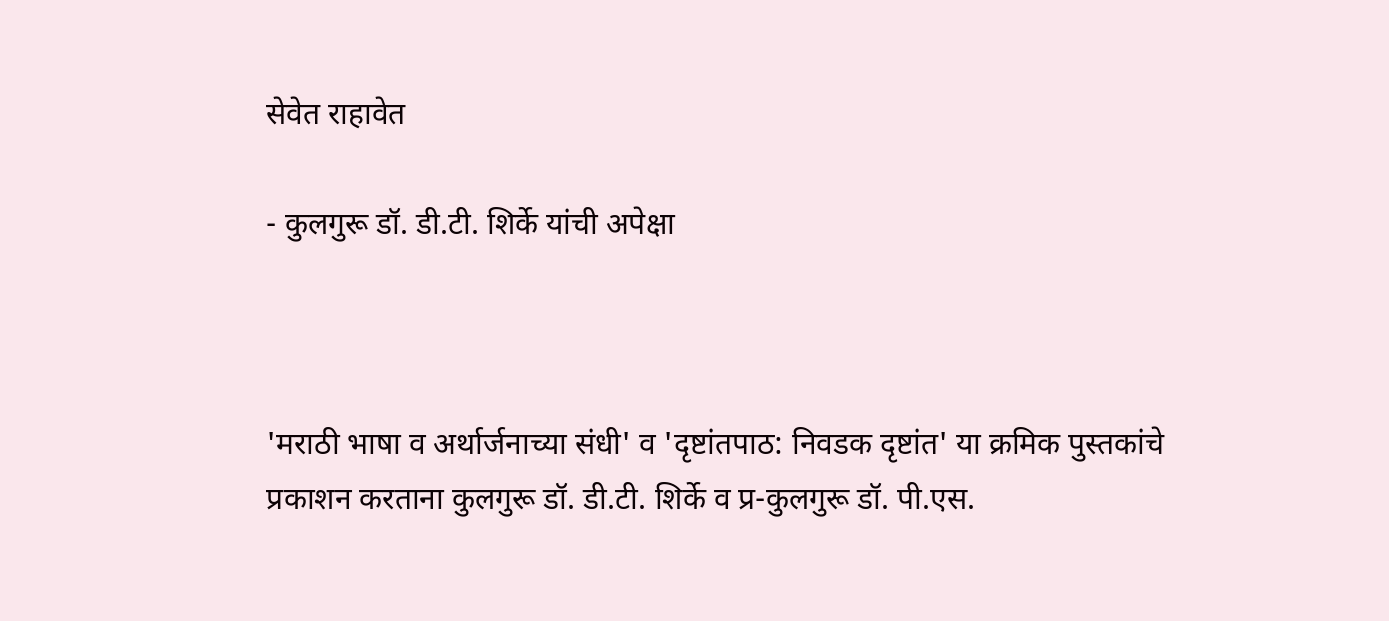सेवेत राहावेत

- कुलगुरू डॉ. डी.टी. शिर्के यांची अपेक्षा



'मराठी भाषा व अर्थार्जनाच्या संधी' व 'दृष्टांतपाठ: निवडक दृष्टांत' या क्रमिक पुस्तकांचे प्रकाशन करताना कुलगुरू डॉ. डी.टी. शिर्के व प्र-कुलगुरू डॉ. पी.एस.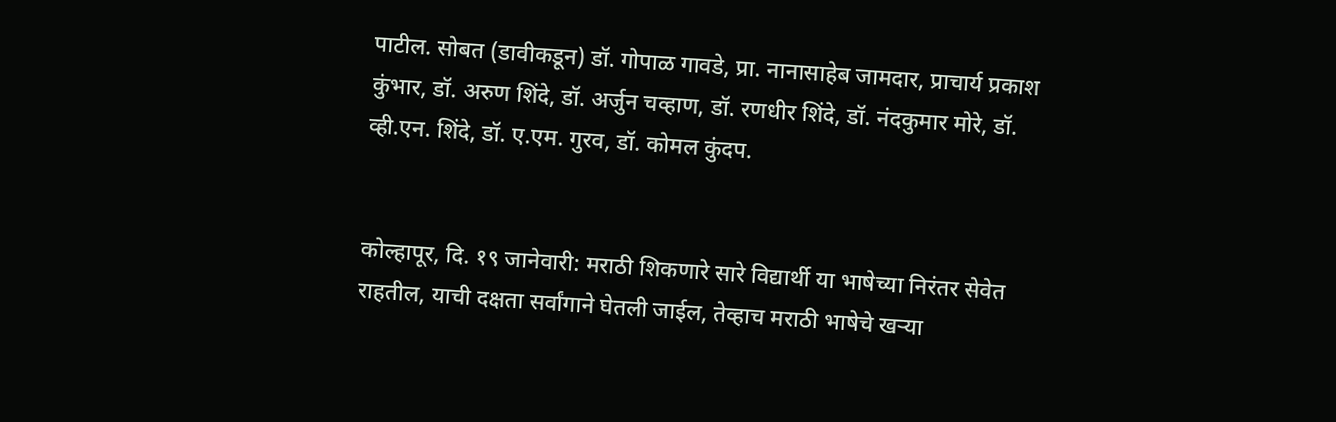पाटील. सोबत (डावीकडून) डॉ. गोपाळ गावडे, प्रा. नानासाहेब जामदार, प्राचार्य प्रकाश कुंभार, डॉ. अरुण शिंदे, डॉ. अर्जुन चव्हाण, डॉ. रणधीर शिंदे, डॉ. नंदकुमार मोरे, डॉ. व्ही.एन. शिंदे, डॉ. ए.एम. गुरव, डॉ. कोमल कुंदप.


कोल्हापूर, दि. १९ जानेवारी: मराठी शिकणारे सारे विद्यार्थी या भाषेच्या निरंतर सेवेत राहतील, याची दक्षता सर्वांगाने घेतली जाईल, तेव्हाच मराठी भाषेचे खऱ्या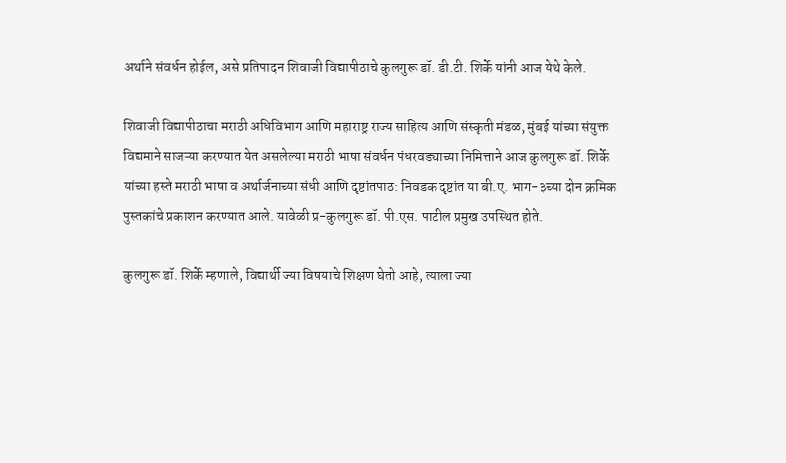अर्थाने संवर्धन होईल, असे प्रतिपादन शिवाजी विद्यापीठाचे कुलगुरू डॉ. डी.टी. शिर्के यांनी आज येथे केले.

शिवाजी विद्यापीठाचा मराठी अधिविभाग आणि महाराष्ट्र राज्य साहित्य आणि संस्कृती मंडळ, मुंबई यांच्या संयुक्त विद्यमाने साजऱ्या करण्यात येत असलेल्या मराठी भाषा संवर्धन पंधरवड्याच्या निमित्ताने आज कुलगुरू डॉ. शिर्के यांच्या हस्ते मराठी भाषा व अर्थार्जनाच्या संधी आणि दृष्टांतपाठ: निवडक दृष्टांत या बी.ए. भाग-३च्या दोन क्रमिक पुस्तकांचे प्रकाशन करण्यात आले. यावेळी प्र-कुलगुरू डॉ. पी.एस. पाटील प्रमुख उपस्थित होते.

कुलगुरू डॉ. शिर्के म्हणाले, विद्यार्थी ज्या विषयाचे शिक्षण घेतो आहे, त्याला ज्या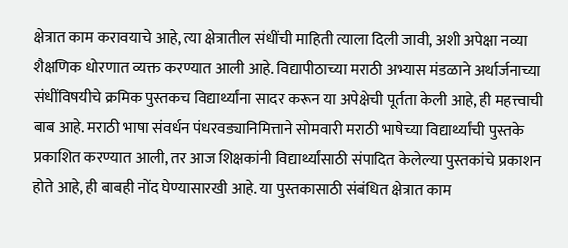क्षेत्रात काम करावयाचे आहे, त्या क्षेत्रातील संधींची माहिती त्याला दिली जावी, अशी अपेक्षा नव्या शैक्षणिक धोरणात व्यक्त करण्यात आली आहे. विद्यापीठाच्या मराठी अभ्यास मंडळाने अर्थार्जनाच्या संधींविषयीचे क्रमिक पुस्तकच विद्यार्थ्यांना सादर करून या अपेक्षेची पूर्तता केली आहे, ही महत्त्वाची बाब आहे. मराठी भाषा संवर्धन पंधरवड्यानिमित्ताने सोमवारी मराठी भाषेच्या विद्यार्थ्यांची पुस्तके प्रकाशित करण्यात आली, तर आज शिक्षकांनी विद्यार्थ्यांसाठी संपादित केलेल्या पुस्तकांचे प्रकाशन होते आहे, ही बाबही नोंद घेण्यासारखी आहे. या पुस्तकासाठी संबंधित क्षेत्रात काम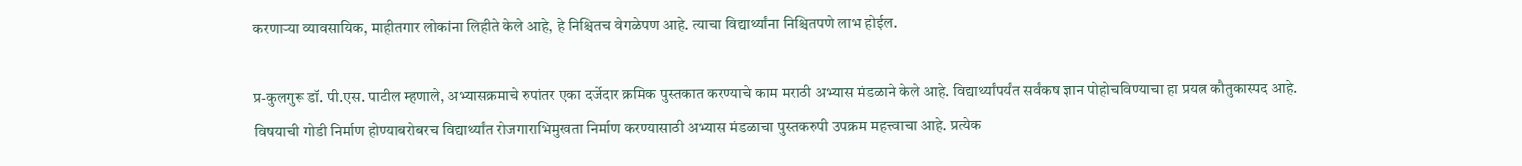करणाऱ्या व्यावसायिक, माहीतगार लोकांना लिहीते केले आहे, हे निश्चितच वेगळेपण आहे. त्याचा विद्यार्थ्यांना निश्चितपणे लाभ होईल.

प्र-कुलगुरू डॉ. पी.एस. पाटील म्हणाले, अभ्यासक्रमाचे रुपांतर एका दर्जेदार क्रमिक पुस्तकात करण्याचे काम मराठी अभ्यास मंडळाने केले आहे. विद्यार्थ्यांपर्यंत सर्वंकष ज्ञान पोहोचविण्याचा हा प्रयत्न कौतुकास्पद आहे. विषयाची गोडी निर्माण होण्याबरोबरच विद्यार्थ्यांत रोजगाराभिमुखता निर्माण करण्यासाठी अभ्यास मंडळाचा पुस्तकरुपी उपक्रम महत्त्वाचा आहे. प्रत्येक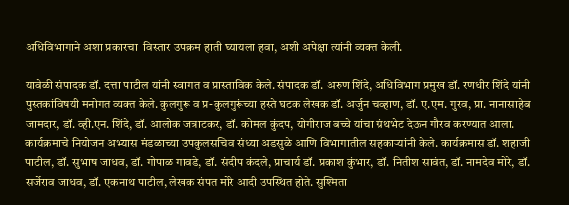अधिविभागाने अशा प्रकारचा  विस्तार उपक्रम हाती घ्यायला हवा, अशी अपेक्षा त्यांनी व्यक्त केली.

यावेळी संपादक डॉ. दत्ता पाटील यांनी स्वागत व प्रास्ताविक केले. संपादक डॉ. अरुण शिंदे, अधिविभाग प्रमुख डॉ. रणधीर शिंदे यांनी पुस्तकांविषयी मनोगत व्यक्त केले. कुलगुरू व प्र-कुलगुरूंच्या हस्ते घटक लेखक डॉ. अर्जुन चव्हाण, डॉ. ए.एम. गुरव, प्रा. नानासाहेब जामदार, डॉ. व्ही.एन. शिंदे, डॉ. आलोक जत्राटकर, डॉ. कोमल कुंदप, योगीराज बच्चे यांचा ग्रंथभेट देऊन गौरव करण्यात आला. कार्यक्रमाचे नियोजन अभ्यास मंडळाच्या उपकुलसचिव संध्या अडसुळे आणि विभागातील सहकाऱ्यांनी केले. कार्यक्रमास डॉ. शहाजी पाटील, डॉ. सुभाष जाधव, डॉ. गोपाळ गावडे, डॉ. संदीप कंदले, प्राचार्य डॉ. प्रकाश कुंभार, डॉ. नितीश सावंत, डॉ. नामदेव मोरे, डॉ. सर्जेराव जाधव, डॉ. एकनाथ पाटील, लेखक संपत मोरे आदी उपस्थित होते. सुश्मिता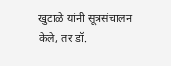खुटाळे यांनी सूत्रसंचालन केले, तर डॉ.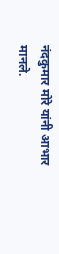नंदकुमार मोरे यांनी आभार मानले.